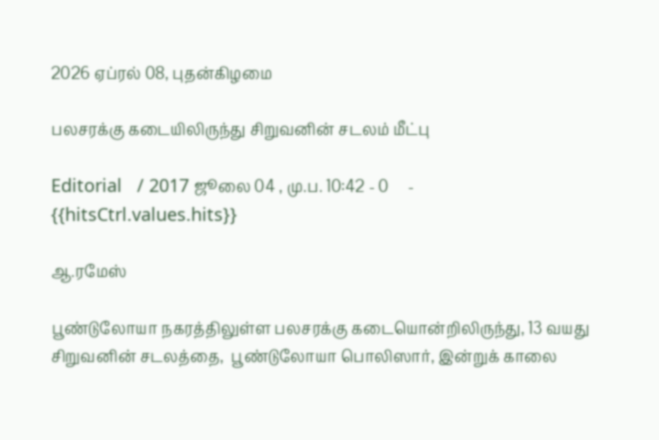2026 ஏப்ரல் 08, புதன்கிழமை

பலசரக்கு கடையிலிருந்து சிறுவனின் சடலம் மீட்பு

Editorial   / 2017 ஜூலை 04 , மு.ப. 10:42 - 0     - {{hitsCtrl.values.hits}}

ஆ.ரமேஸ்

பூண்டுலோயா நகரத்திலுள்ள பலசரக்கு கடையொன்றிலிருந்து, 13 வயது சிறுவனின் சடலத்தை,  பூண்டுலோயா பொலிஸார், இன்றுக் காலை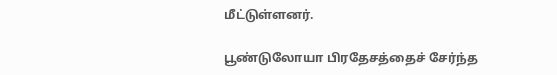மீட்டுள்ளனர்.

பூண்டுலோயா பிரதேசத்தைச் சேர்ந்த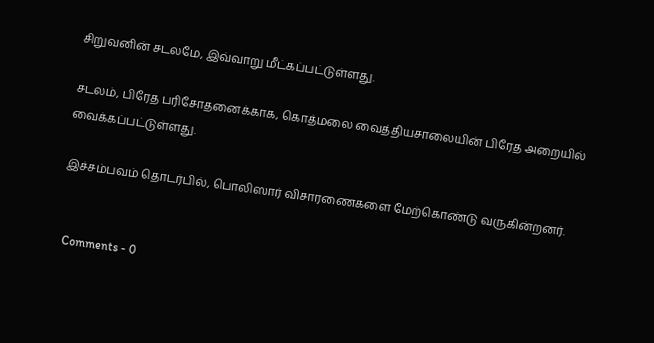சிறுவனின் சடலமே, இவ்வாறு மீட்கப்பட்டுள்ளது.

சடலம், பிரேத பரிசோதனைக்காக, கொத்மலை வைத்தியசாலையின் பிரேத அறையில் வைக்கப்பட்டுள்ளது.

இச்சம்பவம் தொடர்பில், பொலிஸார் விசாரணைகளை மேற்கொண்டு வருகின்றனர்.


  Comments - 0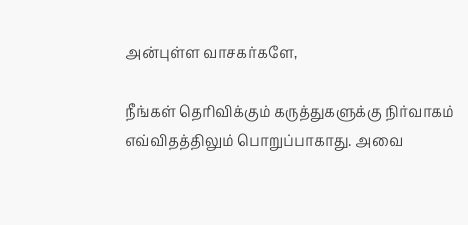அன்புள்ள வாசகர்களே,

நீங்கள் தெரிவிக்கும் கருத்துகளுக்கு நிர்வாகம் எவ்விதத்திலும் பொறுப்பாகாது. அவை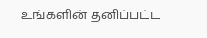உங்களின் தனிப்பட்ட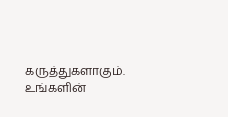கருத்துகளாகும். உங்களின்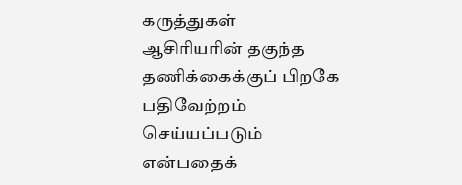கருத்துகள் ஆசிரியரின் தகுந்த தணிக்கைக்குப் பிறகே பதிவேற்றம் செய்யப்படும் என்பதைக்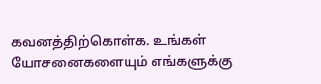கவனத்திற்கொள்க. உங்கள் யோசனைகளையும் எங்களுக்கு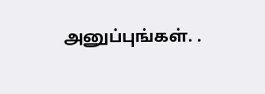அனுப்புங்கள். .